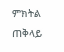ምክትል ጠቅላይ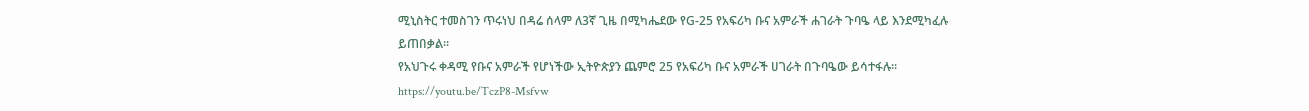ሚኒስትር ተመስገን ጥሩነህ በዳሬ ሰላም ለ3ኛ ጊዜ በሚካሔደው የG-25 የአፍሪካ ቡና አምራች ሐገራት ጉባዔ ላይ እንደሚካፈሉ ይጠበቃል።
የአህጉሩ ቀዳሚ የቡና አምራች የሆነችው ኢትዮጵያን ጨምሮ 25 የአፍሪካ ቡና አምራች ሀገራት በጉባዔው ይሳተፋሉ።
https://youtu.be/TczP8-Msfvw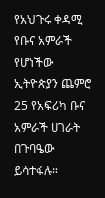የአህጉሩ ቀዳሚ የቡና አምራች የሆነችው ኢትዮጵያን ጨምሮ 25 የአፍሪካ ቡና አምራች ሀገራት በጉባዔው ይሳተፋሉ።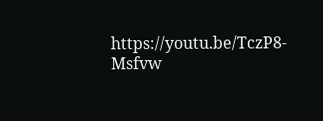https://youtu.be/TczP8-Msfvw